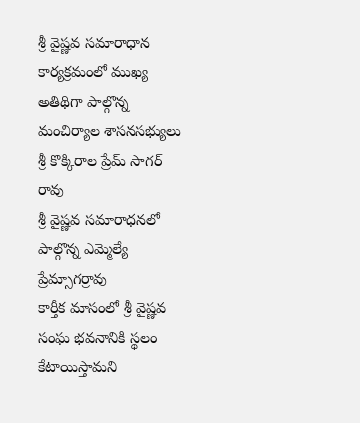శ్రీ వైష్ణవ సమారాధాన కార్యక్రమంలో ముఖ్య అతిథిగా పాల్గొన్న మంచిర్యాల శాసనసభ్యులు శ్రీ కొక్కిరాల ప్రేమ్ సాగర్ రావు
శ్రీ వైష్ణవ సమారాధనలో పాల్గొన్న ఎమ్మెల్యే ప్రేమ్సాగర్రావు
కార్తీక మాసంలో శ్రీ వైష్ణవ సంఘ భవనానికి స్థలం కేటాయిస్తామని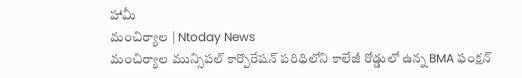హామీ
మంచిర్యాల | Ntoday News
మంచిర్యాల మున్సిపల్ కార్పొరేషన్ పరిధిలోని కాలేజీ రోడ్డులో ఉన్న BMA ఫంక్షన్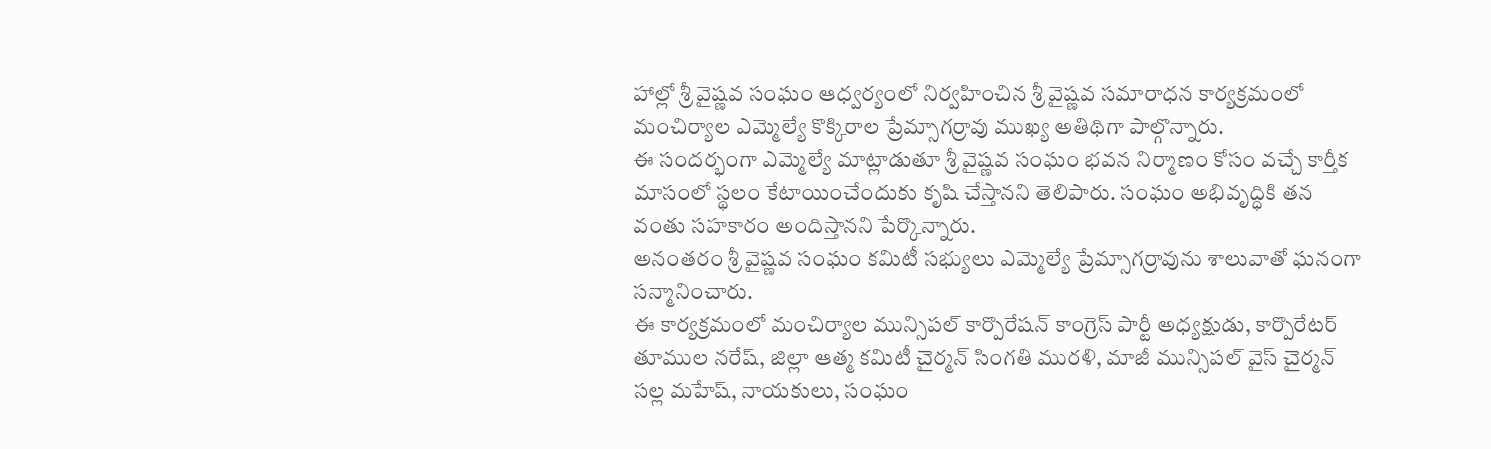హాల్లో శ్రీ వైష్ణవ సంఘం ఆధ్వర్యంలో నిర్వహించిన శ్రీ వైష్ణవ సమారాధన కార్యక్రమంలో మంచిర్యాల ఎమ్మెల్యే కొక్కిరాల ప్రేమ్సాగర్రావు ముఖ్య అతిథిగా పాల్గొన్నారు.
ఈ సందర్భంగా ఎమ్మెల్యే మాట్లాడుతూ శ్రీ వైష్ణవ సంఘం భవన నిర్మాణం కోసం వచ్చే కార్తీక మాసంలో స్థలం కేటాయించేందుకు కృషి చేస్తానని తెలిపారు. సంఘం అభివృద్ధికి తన వంతు సహకారం అందిస్తానని పేర్కొన్నారు.
అనంతరం శ్రీ వైష్ణవ సంఘం కమిటీ సభ్యులు ఎమ్మెల్యే ప్రేమ్సాగర్రావును శాలువాతో ఘనంగా సన్మానించారు.
ఈ కార్యక్రమంలో మంచిర్యాల మున్సిపల్ కార్పొరేషన్ కాంగ్రెస్ పార్టీ అధ్యక్షుడు, కార్పొరేటర్ తూముల నరేష్, జిల్లా ఆత్మ కమిటీ చైర్మన్ సింగతి మురళి, మాజీ మున్సిపల్ వైస్ చైర్మన్ సల్ల మహేష్, నాయకులు, సంఘం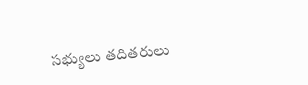సభ్యులు తదితరులు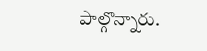పాల్గొన్నారు.